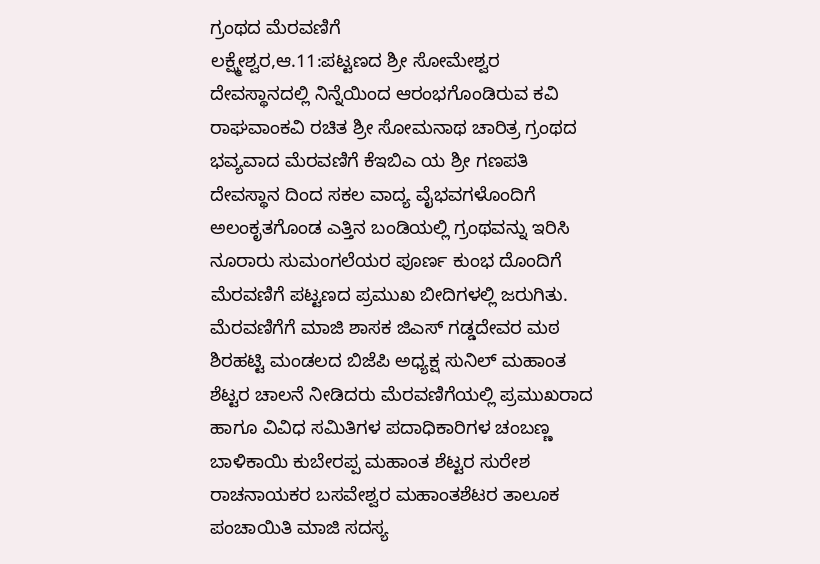ಗ್ರಂಥದ ಮೆರವಣಿಗೆ
ಲಕ್ಷ್ಮೇಶ್ವರ,ಆ.11:ಪಟ್ಟಣದ ಶ್ರೀ ಸೋಮೇಶ್ವರ ದೇವಸ್ಥಾನದಲ್ಲಿ ನಿನ್ನೆಯಿಂದ ಆರಂಭಗೊಂಡಿರುವ ಕವಿ ರಾಘವಾಂಕವಿ ರಚಿತ ಶ್ರೀ ಸೋಮನಾಥ ಚಾರಿತ್ರ ಗ್ರಂಥದ ಭವ್ಯವಾದ ಮೆರವಣಿಗೆ ಕೆಇಬಿಎ ಯ ಶ್ರೀ ಗಣಪತಿ ದೇವಸ್ಥಾನ ದಿಂದ ಸಕಲ ವಾದ್ಯ ವೈಭವಗಳೊಂದಿಗೆ ಅಲಂಕೃತಗೊಂಡ ಎತ್ತಿನ ಬಂಡಿಯಲ್ಲಿ ಗ್ರಂಥವನ್ನು ಇರಿಸಿ ನೂರಾರು ಸುಮಂಗಲೆಯರ ಪೂರ್ಣ ಕುಂಭ ದೊಂದಿಗೆ ಮೆರವಣಿಗೆ ಪಟ್ಟಣದ ಪ್ರಮುಖ ಬೀದಿಗಳಲ್ಲಿ ಜರುಗಿತು.
ಮೆರವಣಿಗೆಗೆ ಮಾಜಿ ಶಾಸಕ ಜಿಎಸ್ ಗಡ್ಡದೇವರ ಮಠ ಶಿರಹಟ್ಟಿ ಮಂಡಲದ ಬಿಜೆಪಿ ಅಧ್ಯಕ್ಷ ಸುನಿಲ್ ಮಹಾಂತ ಶೆಟ್ಟರ ಚಾಲನೆ ನೀಡಿದರು ಮೆರವಣಿಗೆಯಲ್ಲಿ ಪ್ರಮುಖರಾದ ಹಾಗೂ ವಿವಿಧ ಸಮಿತಿಗಳ ಪದಾಧಿಕಾರಿಗಳ ಚಂಬಣ್ಣ ಬಾಳಿಕಾಯಿ ಕುಬೇರಪ್ಪ ಮಹಾಂತ ಶೆಟ್ಟರ ಸುರೇಶ ರಾಚನಾಯಕರ ಬಸವೇಶ್ವರ ಮಹಾಂತಶೆಟರ ತಾಲೂಕ ಪಂಚಾಯಿತಿ ಮಾಜಿ ಸದಸ್ಯ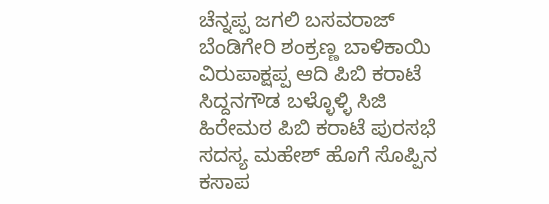ಚೆನ್ನಪ್ಪ ಜಗಲಿ ಬಸವರಾಜ್ ಬೆಂಡಿಗೇರಿ ಶಂಕ್ರಣ್ಣ ಬಾಳಿಕಾಯಿ ವಿರುಪಾಕ್ಷಪ್ಪ ಆದಿ ಪಿಬಿ ಕರಾಟೆ ಸಿದ್ದನಗೌಡ ಬಳ್ಳೊಳ್ಳಿ ಸಿಜಿ ಹಿರೇಮಠ ಪಿಬಿ ಕರಾಟೆ ಪುರಸಭೆ ಸದಸ್ಯ ಮಹೇಶ್ ಹೊಗೆ ಸೊಪ್ಪಿನ ಕಸಾಪ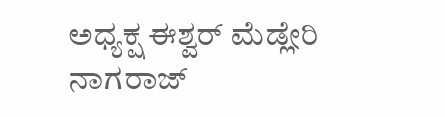ಅಧ್ಯಕ್ಷ ಈಶ್ವರ್ ಮೆಡ್ಲೇರಿ ನಾಗರಾಜ್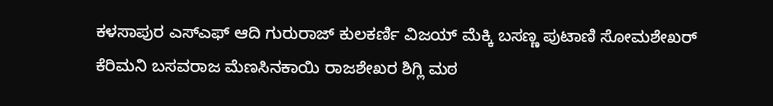ಕಳಸಾಪುರ ಎಸ್‍ಎಫ್ ಆದಿ ಗುರುರಾಜ್ ಕುಲಕರ್ಣಿ ವಿಜಯ್ ಮೆಕ್ಕಿ ಬಸಣ್ಣ ಪುಟಾಣಿ ಸೋಮಶೇಖರ್ ಕೆರಿಮನಿ ಬಸವರಾಜ ಮೆಣಸಿನಕಾಯಿ ರಾಜಶೇಖರ ಶಿಗ್ಲಿ ಮಠ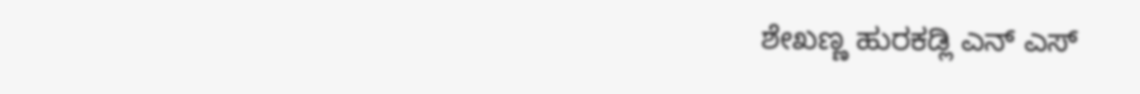ಶೇಖಣ್ಣ ಹುರಕಡ್ಲಿ ಎನ್ ಎಸ್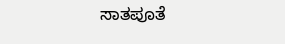ಸಾತಪೂತೆ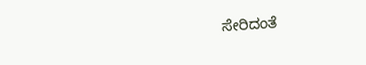ಸೇರಿದಂತೆ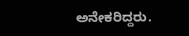ಅನೇಕರಿದ್ದರು.